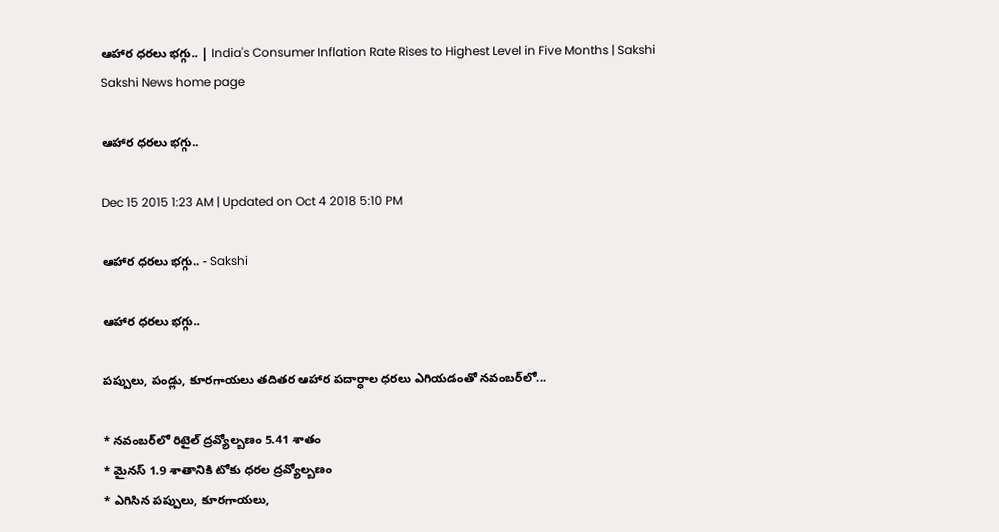ఆహార ధరలు భగ్గు.. | India's Consumer Inflation Rate Rises to Highest Level in Five Months | Sakshi
Sakshi News home page

ఆహార ధరలు భగ్గు..

Dec 15 2015 1:23 AM | Updated on Oct 4 2018 5:10 PM

ఆహార ధరలు భగ్గు.. - Sakshi

ఆహార ధరలు భగ్గు..

పప్పులు, పండ్లు, కూరగాయలు తదితర ఆహార పదార్ధాల ధరలు ఎగియడంతో నవంబర్‌లో...

* నవంబర్‌లో రిటైల్ ద్రవ్యోల్బణం 5.41 శాతం
* మైనస్ 1.9 శాతానికి టోకు ధరల ద్రవ్యోల్బణం
* ఎగిసిన పప్పులు, కూరగాయలు,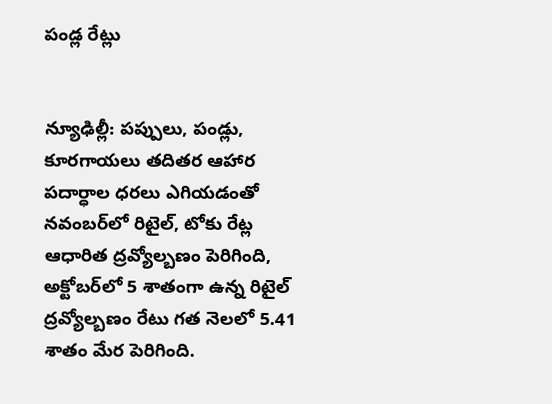పండ్ల రేట్లు


న్యూఢిల్లీ: పప్పులు, పండ్లు, కూరగాయలు తదితర ఆహార పదార్ధాల ధరలు ఎగియడంతో నవంబర్‌లో రిటైల్, టోకు రేట్ల ఆధారిత ద్రవ్యోల్బణం పెరిగింది, అక్టోబర్‌లో 5 శాతంగా ఉన్న రిటైల్ ద్రవ్యోల్బణం రేటు గత నెలలో 5.41 శాతం మేర పెరిగింది.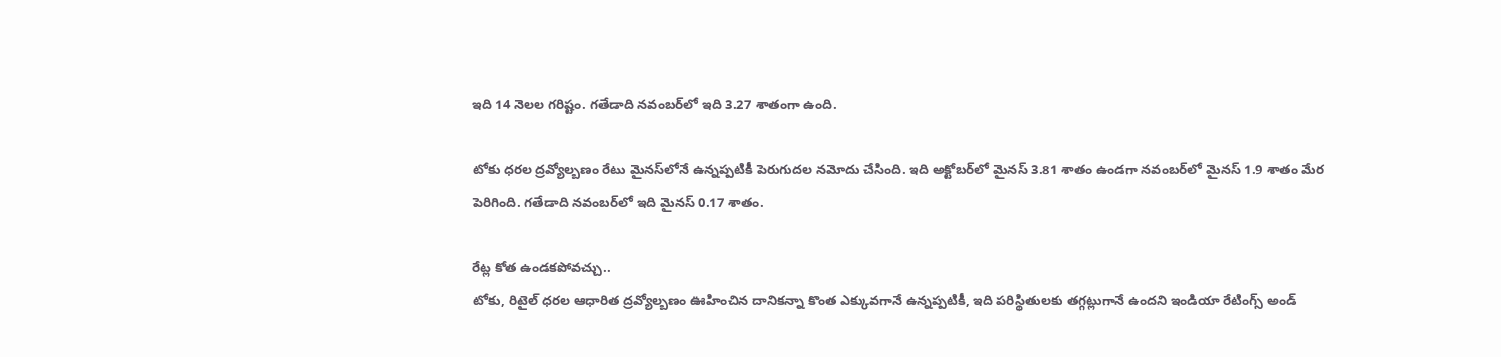ఇది 14 నెలల గరిష్టం. గతేడాది నవంబర్‌లో ఇది 3.27 శాతంగా ఉంది.

టోకు ధరల ద్రవ్యోల్బణం రేటు మైనస్‌లోనే ఉన్నప్పటికీ పెరుగుదల నమోదు చేసింది. ఇది అక్టోబర్‌లో మైనస్ 3.81 శాతం ఉండగా నవంబర్‌లో మైనస్ 1.9 శాతం మేర పెరిగింది. గతేడాది నవంబర్‌లో ఇది మైనస్ 0.17 శాతం.

రేట్ల కోత ఉండకపోవచ్చు..
టోకు, రిటైల్ ధరల ఆధారిత ద్రవ్యోల్బణం ఊహించిన దానికన్నా కొంత ఎక్కువగానే ఉన్నప్పటికీ, ఇది పరిస్థితులకు తగ్గట్లుగానే ఉందని ఇండియా రేటింగ్స్ అండ్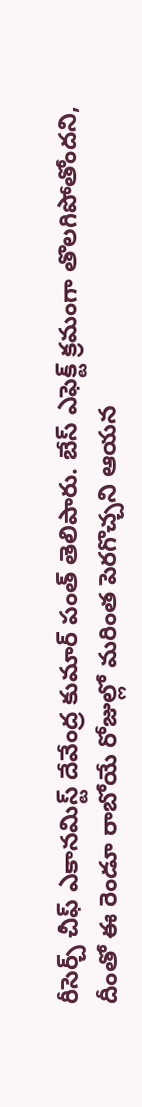రీసెర్చ్ చీఫ్ ఎకానమిస్ట్ దేవేంద్ర కుమార్ పంత్ తెలిపారు. బేస్ ఎఫెక్ట్ క్రమంగా తొలగిపోతోందని, దీంతో ఈ రెండూ రాబోయే రోజుల్లో మరింత పెరగొచ్చని ఆయన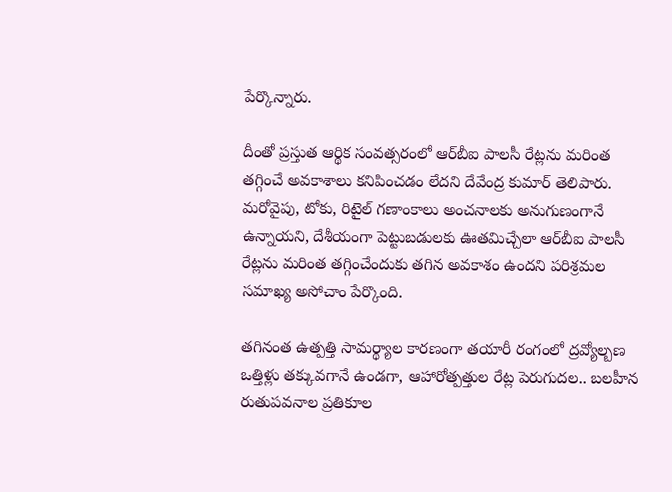పేర్కొన్నారు.

దీంతో ప్రస్తుత ఆర్థిక సంవత్సరంలో ఆర్‌బీఐ పాలసీ రేట్లను మరింత తగ్గించే అవకాశాలు కనిపించడం లేదని దేవేంద్ర కుమార్ తెలిపారు. మరోవైపు, టోకు, రిటైల్ గణాంకాలు అంచనాలకు అనుగుణంగానే ఉన్నాయని, దేశీయంగా పెట్టుబడులకు ఊతమిచ్చేలా ఆర్‌బీఐ పాలసీ రేట్లను మరింత తగ్గించేందుకు తగిన అవకాశం ఉందని పరిశ్రమల సమాఖ్య అసోచాం పేర్కొంది.

తగినంత ఉత్పత్తి సామర్థ్యాల కారణంగా తయారీ రంగంలో ద్రవ్యోల్బణ ఒత్తిళ్లు తక్కువగానే ఉండగా, ఆహారోత్పత్తుల రేట్ల పెరుగుదల.. బలహీన రుతుపవనాల ప్రతికూల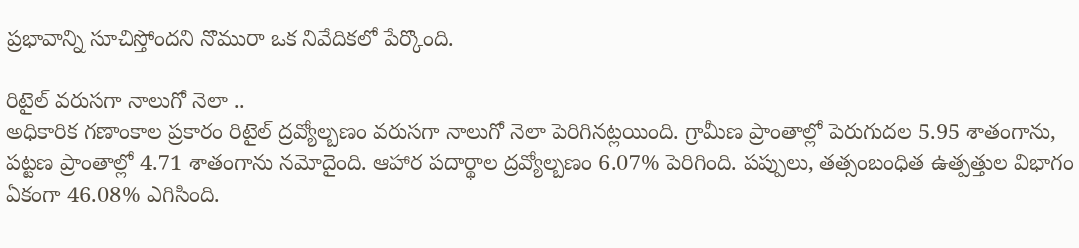ప్రభావాన్ని సూచిస్తోందని నొమురా ఒక నివేదికలో పేర్కొంది.

రిటైల్ వరుసగా నాలుగో నెలా ..
అధికారిక గణాంకాల ప్రకారం రిటైల్ ద్రవ్యోల్బణం వరుసగా నాలుగో నెలా పెరిగినట్లయింది. గ్రామీణ ప్రాంతాల్లో పెరుగుదల 5.95 శాతంగాను, పట్టణ ప్రాంతాల్లో 4.71 శాతంగాను నమోదైంది. ఆహార పదార్థాల ద్రవ్యోల్బణం 6.07% పెరిగింది. పప్పులు, తత్సంబంధిత ఉత్పత్తుల విభాగం ఏకంగా 46.08% ఎగిసింది.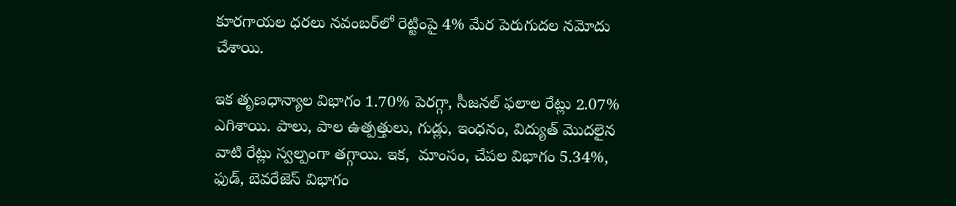కూరగాయల ధరలు నవంబర్‌లో రెట్టింపై 4% మేర పెరుగుదల నమోదు చేశాయి.

ఇక తృణధాన్యాల విభాగం 1.70% పెరగ్గా, సీజనల్ ఫలాల రేట్లు 2.07% ఎగిశాయి. పాలు, పాల ఉత్పత్తులు, గుడ్లు, ఇంధనం, విద్యుత్ మొదలైన వాటి రేట్లు స్వల్పంగా తగ్గాయి. ఇక,  మాంసం, చేపల విభాగం 5.34%, ఫుడ్, బెవరేజెస్ విభాగం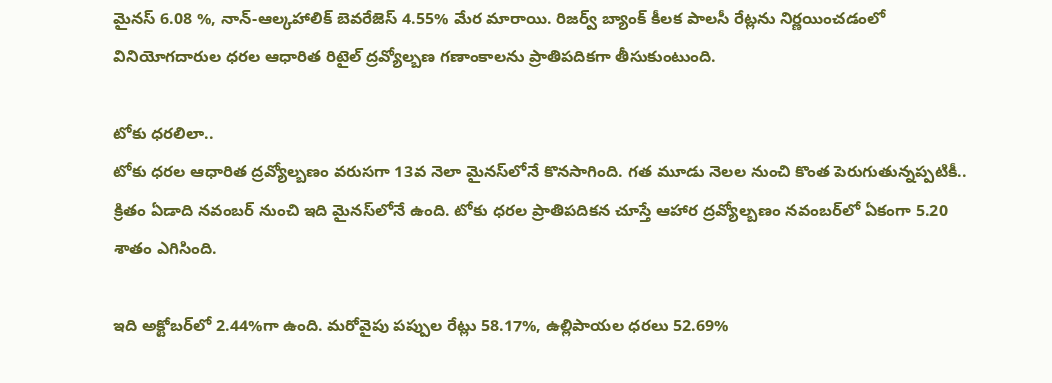మైనస్ 6.08 %, నాన్-ఆల్కహాలిక్ బెవరేజెస్ 4.55% మేర మారాయి. రిజర్వ్ బ్యాంక్ కీలక పాలసీ రేట్లను నిర్ణయించడంలో వినియోగదారుల ధరల ఆధారిత రిటైల్ ద్రవ్యోల్బణ గణాంకాలను ప్రాతిపదికగా తీసుకుంటుంది.

టోకు ధరలిలా..
టోకు ధరల ఆధారిత ద్రవ్యోల్బణం వరుసగా 13వ నెలా మైనస్‌లోనే కొనసాగింది. గత మూడు నెలల నుంచి కొంత పెరుగుతున్నప్పటికీ.. క్రితం ఏడాది నవంబర్ నుంచి ఇది మైనస్‌లోనే ఉంది. టోకు ధరల ప్రాతిపదికన చూస్తే ఆహార ద్రవ్యోల్బణం నవంబర్‌లో ఏకంగా 5.20 శాతం ఎగిసింది.

ఇది అక్టోబర్‌లో 2.44%గా ఉంది. మరోవైపు పప్పుల రేట్లు 58.17%, ఉల్లిపాయల ధరలు 52.69%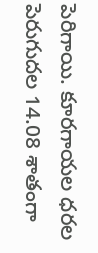పెరిగాయి. కూరగాయల ధరల పెరుగుదల 14.08 శాతంగా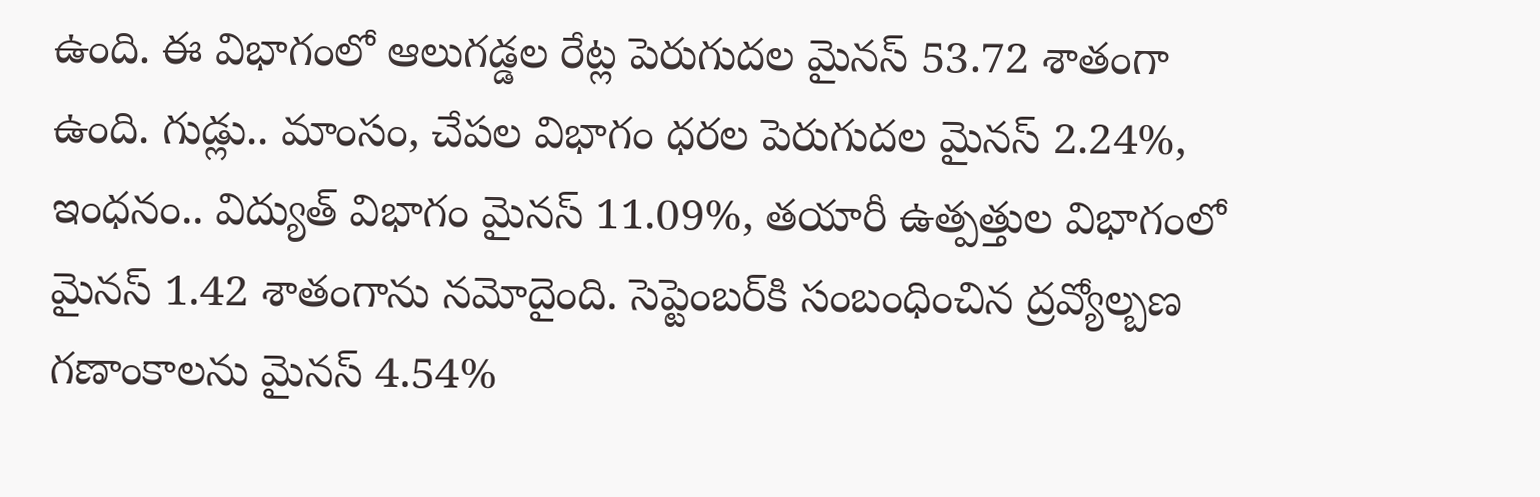ఉంది. ఈ విభాగంలో ఆలుగడ్డల రేట్ల పెరుగుదల మైనస్ 53.72 శాతంగా ఉంది. గుడ్లు.. మాంసం, చేపల విభాగం ధరల పెరుగుదల మైనస్ 2.24%, ఇంధనం.. విద్యుత్ విభాగం మైనస్ 11.09%, తయారీ ఉత్పత్తుల విభాగంలో మైనస్ 1.42 శాతంగాను నమోదైంది. సెప్టెంబర్‌కి సంబంధించిన ద్రవ్యోల్బణ గణాంకాలను మైనస్ 4.54%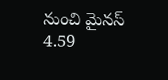నుంచి మైనస్ 4.59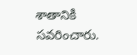శాతానికి సవరించారు.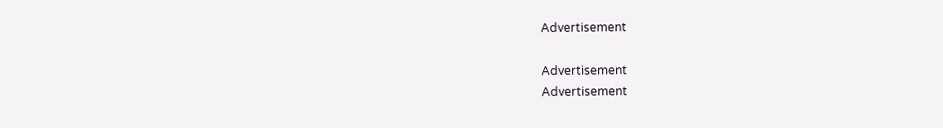Advertisement

Advertisement
Advertisement